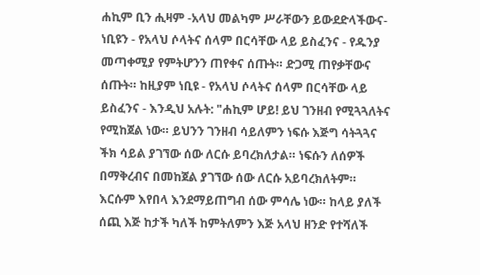ሐኪም ቢን ሒዛም -አላህ መልካም ሥራቸውን ይውደድላችውና- ነቢዩን - የአላህ ሶላትና ሰላም በርሳቸው ላይ ይስፈንና - የዱንያ መጣቀሚያ የምትሆንን ጠየቀና ሰጡት። ድጋሚ ጠየቃቸውና ሰጡት። ከዚያም ነቢዩ - የአላህ ሶላትና ሰላም በርሳቸው ላይ ይስፈንና - እንዲህ አሉት: "ሐኪም ሆይ! ይህ ገንዘብ የሚጓጓለትና የሚከጀል ነው። ይህንን ገንዘብ ሳይለምን ነፍሱ እጅግ ሳትጓጓና ችክ ሳይል ያገኘው ሰው ለርሱ ይባረክለታል። ነፍሱን ለሰዎች በማቅረብና በመከጀል ያገኘው ሰው ለርሱ አይባረክለትም። እርሱም እየበላ እንደማይጠግብ ሰው ምሳሌ ነው። ከላይ ያለች ሰጪ እጅ ከታች ካለች ከምትለምን እጅ አላህ ዘንድ የተሻለች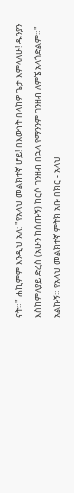ናት።" ሐኪምም እንዲህ አለ: "የአላህ መልክተኛ ሆይ! በእውነት በላከዎ ጌታ እምላለሁ! ዱንያን እስከምለያይ ድረስ (አሁን ከሰጡኝ) ከርሶ ገንዘብ በኋላ የማንንም ገንዘብ ለምኜ አላጎድልም።" አልኩኝ። የአላህ መልክተኛ ምትክ አቡ በክር - አላህ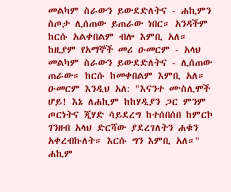መልካም ስራውን ይውደድለትና - ሐኪምን ስጦታ ሊሰጠው ይጠራው ነበር። አንዳችም ከርሱ አልቀበልም ብሎ እምቢ አለ። ከዚያም የአማኞች መሪ ዑመርም - አላህ መልካም ስራውን ይውደድለትና - ሊሰጠው ጠራው። ከርሱ ከመቀበልም እምቢ አለ። ዑመርም እንዲህ አለ: "እናንተ ሙስሊሞች ሆይ! እኔ ለሐኪም ከከሃዲያን ጋር ምንም ጦርነትና ጂሃድ ሳይደረግ ከተሰበሰበ ከምርኮ ገንዘብ አላህ ድርሻው ያደረገለትን ሐቁን አቀረብኩለት። እርሱ ግን እምቢ አለ።" ሐኪም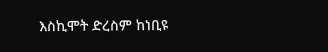እስኪሞት ድረስም ከነቢዩ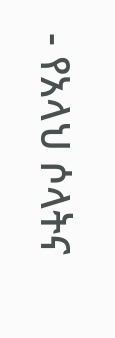- የአላህ ሶላትና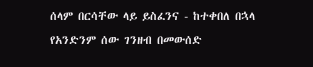ሰላም በርሳቸው ላይ ይስፈንና - ከተቀበለ በኋላ የአንድንም ሰው ገንዘብ በመውሰድ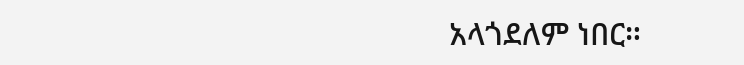አላጎደለም ነበር።